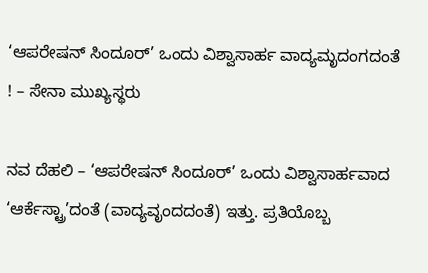‘ಆಪರೇಷನ್ ಸಿಂದೂರ್’ ಒಂದು ವಿಶ್ವಾಸಾರ್ಹ ವಾದ್ಯಮೃದಂಗದಂತೆ ! – ಸೇನಾ ಮುಖ್ಯಸ್ಥರು

ನವ ದೆಹಲಿ – ‘ಆಪರೇಷನ್ ಸಿಂದೂರ್’ ಒಂದು ವಿಶ್ವಾಸಾರ್ಹವಾದ ‘ಆರ್ಕೆಸ್ಟ್ರಾ’ದಂತೆ (ವಾದ್ಯವೃಂದದಂತೆ) ಇತ್ತು. ಪ್ರತಿಯೊಬ್ಬ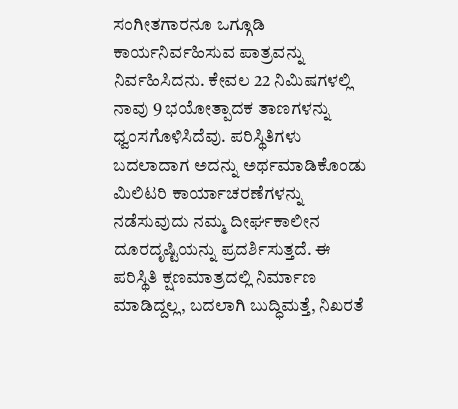ಸಂಗೀತಗಾರನೂ ಒಗ್ಗೂಡಿ ಕಾರ್ಯನಿರ್ವಹಿಸುವ ಪಾತ್ರವನ್ನು ನಿರ್ವಹಿಸಿದನು. ಕೇವಲ 22 ನಿಮಿಷಗಳಲ್ಲಿ ನಾವು 9 ಭಯೋತ್ಪಾದಕ ತಾಣಗಳನ್ನು ಧ್ವಂಸಗೊಳಿಸಿದೆವು. ಪರಿಸ್ಥಿತಿಗಳು ಬದಲಾದಾಗ ಅದನ್ನು ಅರ್ಥಮಾಡಿಕೊಂಡು ಮಿಲಿಟರಿ ಕಾರ್ಯಾಚರಣೆಗಳನ್ನು ನಡೆಸುವುದು ನಮ್ಮ ದೀರ್ಘಕಾಲೀನ ದೂರದೃಷ್ಟಿಯನ್ನು ಪ್ರದರ್ಶಿಸುತ್ತದೆ. ಈ ಪರಿಸ್ಥಿತಿ ಕ್ಷಣಮಾತ್ರದಲ್ಲಿ ನಿರ್ಮಾಣ ಮಾಡಿದ್ದಲ್ಲ, ಬದಲಾಗಿ ಬುದ್ಧಿಮತ್ತೆ, ನಿಖರತೆ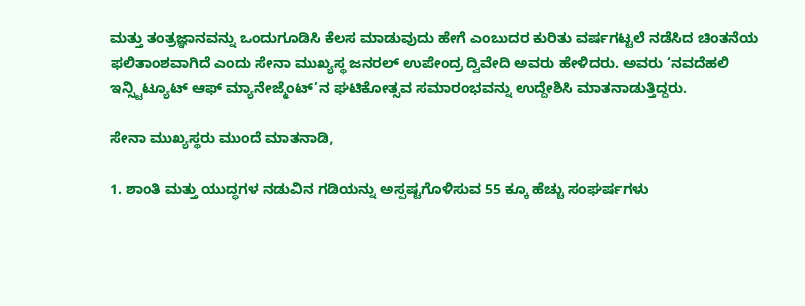ಮತ್ತು ತಂತ್ರಜ್ಞಾನವನ್ನು ಒಂದುಗೂಡಿಸಿ ಕೆಲಸ ಮಾಡುವುದು ಹೇಗೆ ಎಂಬುದರ ಕುರಿತು ವರ್ಷಗಟ್ಟಲೆ ನಡೆಸಿದ ಚಿಂತನೆಯ ಫಲಿತಾಂಶವಾಗಿದೆ ಎಂದು ಸೇನಾ ಮುಖ್ಯಸ್ಥ ಜನರಲ್ ಉಪೇಂದ್ರ ದ್ವಿವೇದಿ ಅವರು ಹೇಳಿದರು. ಅವರು ‘ನವದೆಹಲಿ ಇನ್ಸ್ಟಿಟ್ಯೂಟ್ ಆಫ್ ಮ್ಯಾನೇಜ್ಮೆಂಟ್’ನ ಘಟಿಕೋತ್ಸವ ಸಮಾರಂಭವನ್ನು ಉದ್ದೇಶಿಸಿ ಮಾತನಾಡುತ್ತಿದ್ದರು.

ಸೇನಾ ಮುಖ್ಯಸ್ಥರು ಮುಂದೆ ಮಾತನಾಡಿ,

1. ಶಾಂತಿ ಮತ್ತು ಯುದ್ಧಗಳ ನಡುವಿನ ಗಡಿಯನ್ನು ಅಸ್ಪಷ್ಟಗೊಳಿಸುವ 55 ಕ್ಕೂ ಹೆಚ್ಚು ಸಂಘರ್ಷಗಳು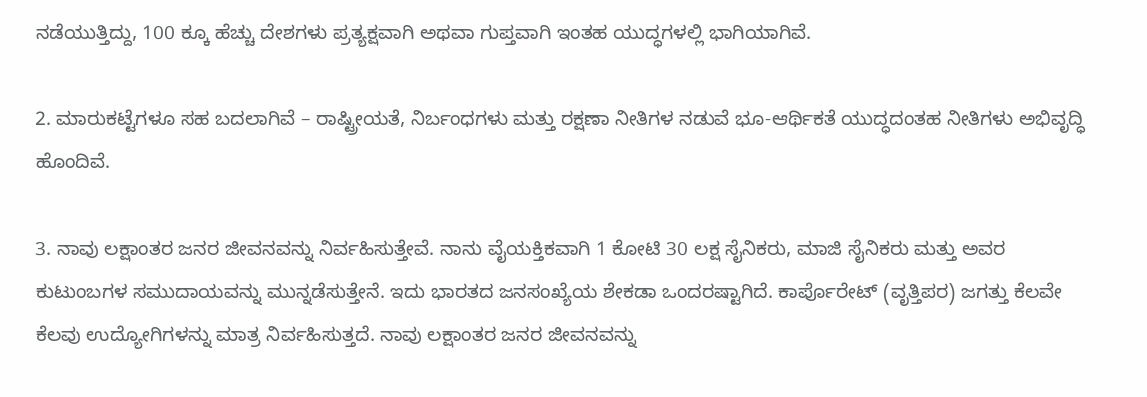ನಡೆಯುತ್ತಿದ್ದು, 100 ಕ್ಕೂ ಹೆಚ್ಚು ದೇಶಗಳು ಪ್ರತ್ಯಕ್ಷವಾಗಿ ಅಥವಾ ಗುಪ್ತವಾಗಿ ಇಂತಹ ಯುದ್ಧಗಳಲ್ಲಿ ಭಾಗಿಯಾಗಿವೆ.

2. ಮಾರುಕಟ್ಟೆಗಳೂ ಸಹ ಬದಲಾಗಿವೆ – ರಾಷ್ಟ್ರೀಯತೆ, ನಿರ್ಬಂಧಗಳು ಮತ್ತು ರಕ್ಷಣಾ ನೀತಿಗಳ ನಡುವೆ ಭೂ-ಆರ್ಥಿಕತೆ ಯುದ್ಧದಂತಹ ನೀತಿಗಳು ಅಭಿವೃದ್ಧಿ ಹೊಂದಿವೆ.

3. ನಾವು ಲಕ್ಷಾಂತರ ಜನರ ಜೀವನವನ್ನು ನಿರ್ವಹಿಸುತ್ತೇವೆ. ನಾನು ವೈಯಕ್ತಿಕವಾಗಿ 1 ಕೋಟಿ 30 ಲಕ್ಷ ಸೈನಿಕರು, ಮಾಜಿ ಸೈನಿಕರು ಮತ್ತು ಅವರ ಕುಟುಂಬಗಳ ಸಮುದಾಯವನ್ನು ಮುನ್ನಡೆಸುತ್ತೇನೆ. ಇದು ಭಾರತದ ಜನಸಂಖ್ಯೆಯ ಶೇಕಡಾ ಒಂದರಷ್ಟಾಗಿದೆ. ಕಾರ್ಪೊರೇಟ್ (ವೃತ್ತಿಪರ) ಜಗತ್ತು ಕೆಲವೇ ಕೆಲವು ಉದ್ಯೋಗಿಗಳನ್ನು ಮಾತ್ರ ನಿರ್ವಹಿಸುತ್ತದೆ. ನಾವು ಲಕ್ಷಾಂತರ ಜನರ ಜೀವನವನ್ನು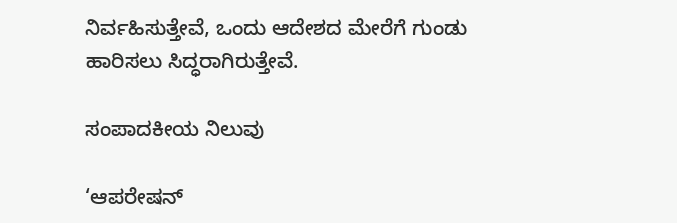ನಿರ್ವಹಿಸುತ್ತೇವೆ, ಒಂದು ಆದೇಶದ ಮೇರೆಗೆ ಗುಂಡು ಹಾರಿಸಲು ಸಿದ್ಧರಾಗಿರುತ್ತೇವೆ.

ಸಂಪಾದಕೀಯ ನಿಲುವು

‘ಆಪರೇಷನ್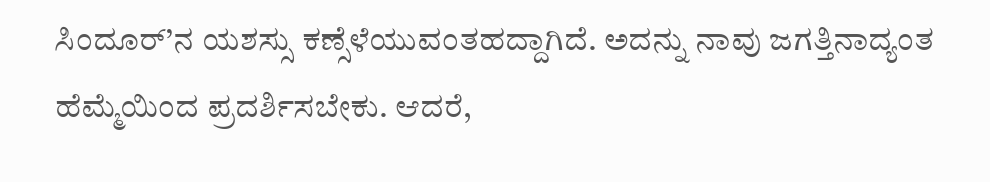ಸಿಂದೂರ್’ನ ಯಶಸ್ಸು ಕಣ್ಸೆಳೆಯುವಂತಹದ್ದಾಗಿದೆ. ಅದನ್ನು ನಾವು ಜಗತ್ತಿನಾದ್ಯಂತ ಹೆಮ್ಮೆಯಿಂದ ಪ್ರದರ್ಶಿಸಬೇಕು. ಆದರೆ,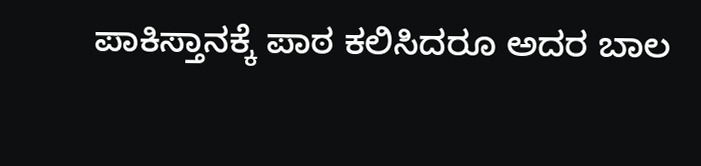ಪಾಕಿಸ್ತಾನಕ್ಕೆ ಪಾಠ ಕಲಿಸಿದರೂ ಅದರ ಬಾಲ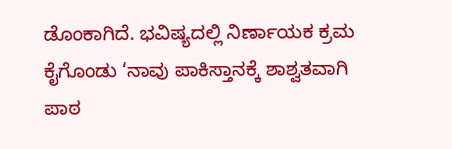ಡೊಂಕಾಗಿದೆ. ಭವಿಷ್ಯದಲ್ಲಿ ನಿರ್ಣಾಯಕ ಕ್ರಮ ಕೈಗೊಂಡು ‘ನಾವು ಪಾಕಿಸ್ತಾನಕ್ಕೆ ಶಾಶ್ವತವಾಗಿ ಪಾಠ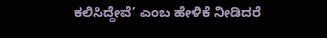ಕಲಿಸಿದ್ದೇವೆ’ ಎಂಬ ಹೇಳಿಕೆ ನೀಡಿದರೆ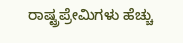ರಾಷ್ಟ್ರಪ್ರೇಮಿಗಳು ಹೆಚ್ಚು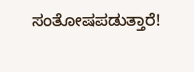ಸಂತೋಷಪಡುತ್ತಾರೆ!